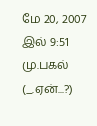மே 20, 2007 இல் 9:51 மு.பகல் (_.ஏன்...?)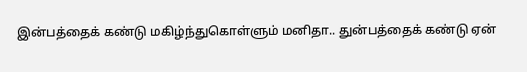இன்பத்தைக் கண்டு மகிழ்ந்துகொள்ளும் மனிதா.. துன்பத்தைக் கண்டு ஏன்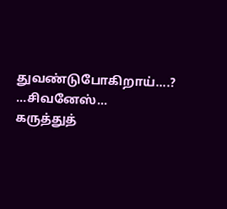துவண்டுபோகிறாய்….?
…சிவனேஸ்…
கருத்துத்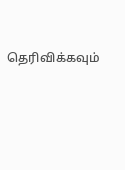தெரிவிக்கவும்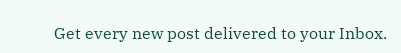Get every new post delivered to your Inbox.